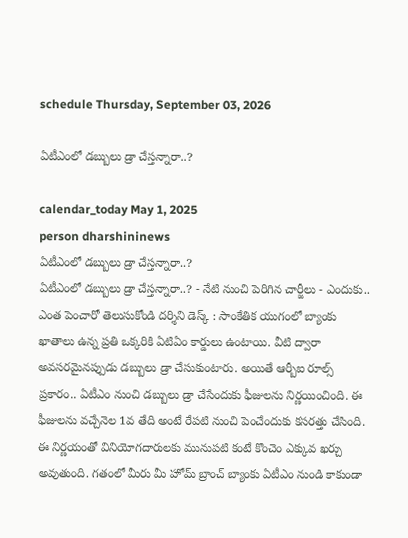schedule Thursday, September 03, 2026

ఏటీఎంలో డబ్బులు డ్రా చేస్తన్నారా..?

calendar_today May 1, 2025
person dharshininews
ఏటీఎంలో డబ్బులు డ్రా చేస్తన్నారా..?
ఏటీఎంలో డబ్బులు డ్రా చేస్తన్నారా..? - నేటి నుంచి పెరిగిన చార్జీలు - ఎందుకు.. ఎంత పెంచారో తెలుసుకోండి దర్శిని డెస్క్ : సాంకేతిక యుగంలో బ్యాంకు ఖాతాలు ఉన్న ప్రతి ఒక్కరికి ఏటిఏం కార్డులు ఉంటాయి. వీటి ద్వారా అవసరమైనప్పుడు డబ్బులు డ్రా చేసుకుంటారు. అయితే ఆర్బీఐ రూల్స్ ప్రకారం.. ఏటీఎం నుంచి డబ్బులు డ్రా చేసేందుకు ఫీజులను నిర్ణయించింది. ఈ ఫీజులను వచ్చేనెల 1వ తేది అంటే రేపటి నుంచి పెంచేందుకు కసరత్తు చేసింది. ఈ నిర్ణయంతో వినియోగదారులకు మునుపటి కంటే కొంచెం ఎక్కువ ఖర్చు అవుతుంది. గతంలో మీరు మీ హోమ్‌ బ్రాంచ్‌ బ్యాంకు ఏటీఎం నుండి కాకుండా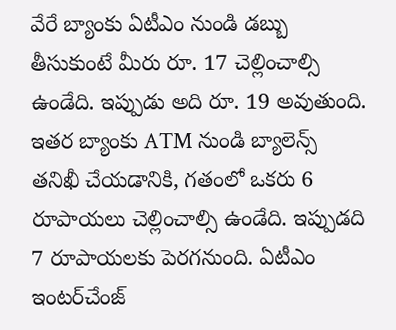వేరే బ్యాంకు ఏటీఎం నుండి డబ్బు తీసుకుంటే మీరు రూ. 17 చెల్లించాల్సి ఉండేది. ఇప్పుడు అది రూ. 19 అవుతుంది. ఇతర బ్యాంకు ATM నుండి బ్యాలెన్స్ తనిఖీ చేయడానికి, గతంలో ఒకరు 6 రూపాయలు చెల్లించాల్సి ఉండేది. ఇప్పుడది 7 రూపాయలకు పెరగనుంది. ఏటీఎం ఇంటర్‌చేంజ్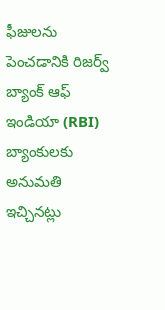ఫీజులను పెంచడానికి రిజర్వ్ బ్యాంక్ ఆఫ్ ఇండియా (RBI) బ్యాంకులకు అనుమతి ఇచ్చినట్లు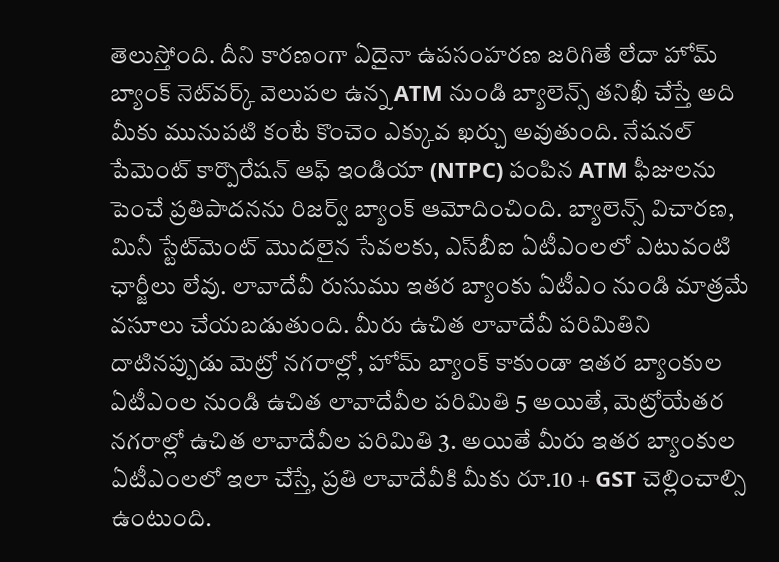తెలుస్తోంది. దీని కారణంగా ఏదైనా ఉపసంహరణ జరిగితే లేదా హోమ్ బ్యాంక్ నెట్‌వర్క్ వెలుపల ఉన్న ATM నుండి బ్యాలెన్స్ తనిఖీ చేస్తే అది మీకు మునుపటి కంటే కొంచెం ఎక్కువ ఖర్చు అవుతుంది. నేషనల్ పేమెంట్ కార్పొరేషన్ ఆఫ్ ఇండియా (NTPC) పంపిన ATM ఫీజులను పెంచే ప్రతిపాదనను రిజర్వ్‌ బ్యాంక్‌ ఆమోదించింది. బ్యాలెన్స్ విచారణ, మినీ స్టేట్‌మెంట్ మొదలైన సేవలకు, ఎస్‌బీఐ ఏటీఎంలలో ఎటువంటి ఛార్జీలు లేవు. లావాదేవీ రుసుము ఇతర బ్యాంకు ఏటీఎం నుండి మాత్రమే వసూలు చేయబడుతుంది. మీరు ఉచిత లావాదేవీ పరిమితిని దాటినప్పుడు మెట్రో నగరాల్లో, హోమ్ బ్యాంక్ కాకుండా ఇతర బ్యాంకుల ఏటీఎంల నుండి ఉచిత లావాదేవీల పరిమితి 5 అయితే, మెట్రోయేతర నగరాల్లో ఉచిత లావాదేవీల పరిమితి 3. అయితే మీరు ఇతర బ్యాంకుల ఏటీఎంలలో ఇలా చేస్తే, ప్రతి లావాదేవీకి మీకు రూ.10 + GST చెల్లించాల్సి ఉంటుంది.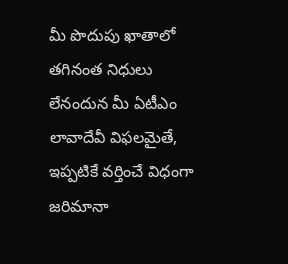మీ పొదుపు ఖాతాలో తగినంత నిధులు లేనందున మీ ఏటీఎం లావాదేవీ విఫలమైతే, ఇప్పటికే వర్తించే విధంగా జరిమానా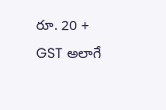రూ. 20 + GST అలాగే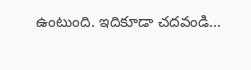ఉంటుంది. ఇదికూడా చదవండి...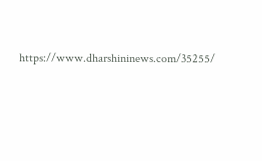https://www.dharshininews.com/35255/